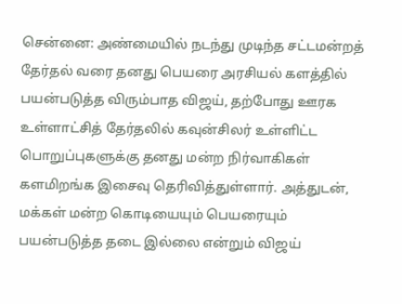சென்னை: அண்மையில் நடந்து முடிந்த சட்டமன்றத் தேர்தல் வரை தனது பெயரை அரசியல் களத்தில் பயன்படுத்த விரும்பாத விஜய், தற்போது ஊரக உள்ளாட்சித் தேர்தலில் கவுன்சிலர் உள்ளிட்ட பொறுப்புகளுக்கு தனது மன்ற நிர்வாகிகள் களமிறங்க இசைவு தெரிவித்துள்ளார். அத்துடன், மக்கள் மன்ற கொடியையும் பெயரையும் பயன்படுத்த தடை இல்லை என்றும் விஜய்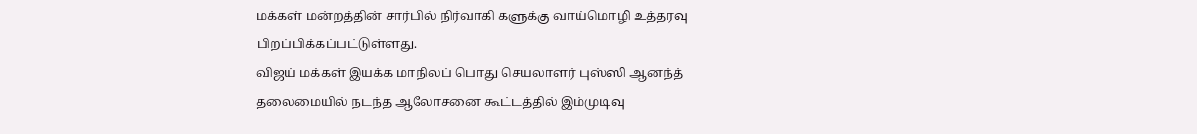மக்கள் மன்றத்தின் சார்பில் நிர்வாகி களுக்கு வாய்மொழி உத்தரவு பிறப்பிக்கப்பட்டுள்ளது.
விஜய் மக்கள் இயக்க மாநிலப் பொது செயலாளர் புஸ்ஸி ஆனந்த் தலைமையில் நடந்த ஆலோசனை கூட்டத்தில் இம்முடிவு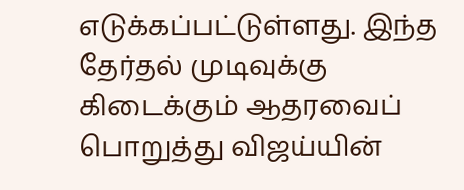எடுக்கப்பட்டுள்ளது. இந்த தேர்தல் முடிவுக்கு கிடைக்கும் ஆதரவைப் பொறுத்து விஜய்யின்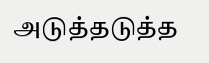அடுத்தடுத்த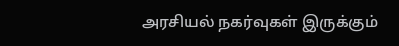அரசியல் நகர்வுகள் இருக்கும்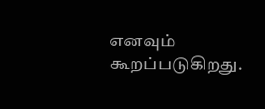எனவும் கூறப்படுகிறது.